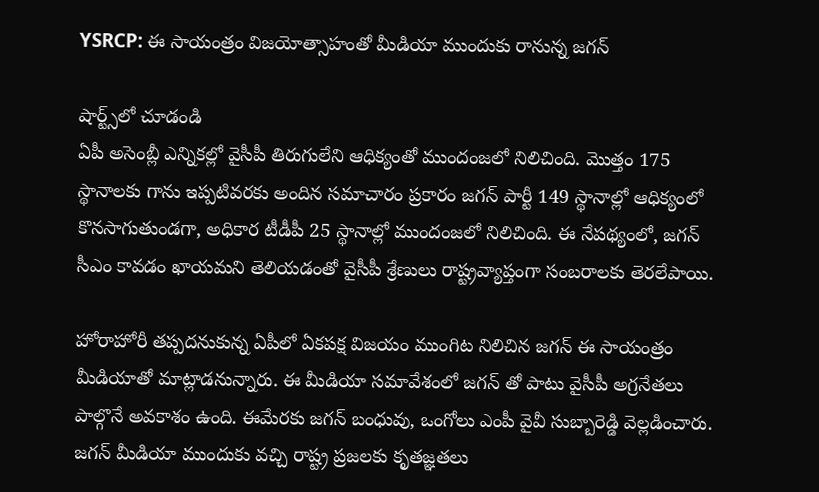YSRCP: ఈ సాయంత్రం విజయోత్సాహంతో మీడియా ముందుకు రానున్న జగన్

షార్ట్స్‌లో చూడండి
ఏపీ అసెంబ్లీ ఎన్నికల్లో వైసీపీ తిరుగులేని ఆధిక్యంతో ముందంజలో నిలిచింది. మొత్తం 175 స్థానాలకు గాను ఇప్పటివరకు అందిన సమాచారం ప్రకారం జగన్ పార్టీ 149 స్థానాల్లో ఆధిక్యంలో కొనసాగుతుండగా, అధికార టీడీపీ 25 స్థానాల్లో ముందంజలో నిలిచింది. ఈ నేపథ్యంలో, జగన్ సీఎం కావడం ఖాయమని తెలియడంతో వైసీపీ శ్రేణులు రాష్ట్రవ్యాప్తంగా సంబరాలకు తెరలేపాయి.

హోరాహోరీ తప్పదనుకున్న ఏపీలో ఏకపక్ష విజయం ముంగిట నిలిచిన జగన్ ఈ సాయంత్రం మీడియాతో మాట్లాడనున్నారు. ఈ మీడియా సమావేశంలో జగన్ తో పాటు వైసీపీ అగ్రనేతలు పాల్గొనే అవకాశం ఉంది. ఈమేరకు జగన్ బంధువు, ఒంగోలు ఎంపీ వైవీ సుబ్బారెడ్డి వెల్లడించారు. జగన్ మీడియా ముందుకు వచ్చి రాష్ట్ర ప్రజలకు కృతజ్ఞతలు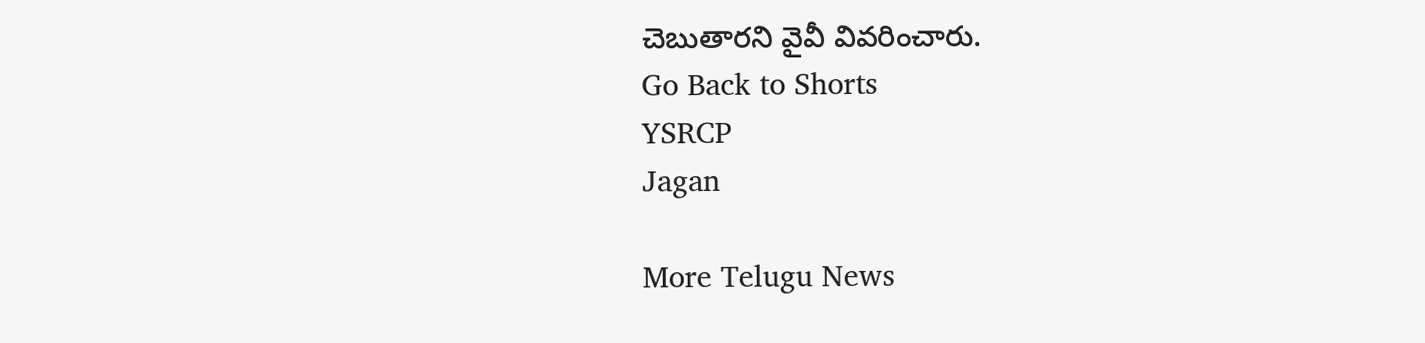చెబుతారని వైవీ వివరించారు.
Go Back to Shorts
YSRCP
Jagan

More Telugu News